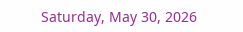Saturday, May 30, 2026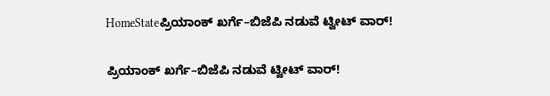HomeStateಪ್ರಿಯಾಂಕ್ ಖರ್ಗೆ–ಬಿಜೆಪಿ ನಡುವೆ ಟ್ವೀಟ್ ವಾರ್!

ಪ್ರಿಯಾಂಕ್ ಖರ್ಗೆ–ಬಿಜೆಪಿ ನಡುವೆ ಟ್ವೀಟ್ ವಾರ್!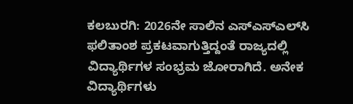ಕಲಬುರಗಿ: 2026ನೇ ಸಾಲಿನ ಎಸ್‌ಎಸ್‌ಎಲ್‌ಸಿ ಫಲಿತಾಂಶ ಪ್ರಕಟವಾಗುತ್ತಿದ್ದಂತೆ ರಾಜ್ಯದಲ್ಲಿ ವಿದ್ಯಾರ್ಥಿಗಳ ಸಂಭ್ರಮ ಜೋರಾಗಿದೆ. ಅನೇಕ ವಿದ್ಯಾರ್ಥಿಗಳು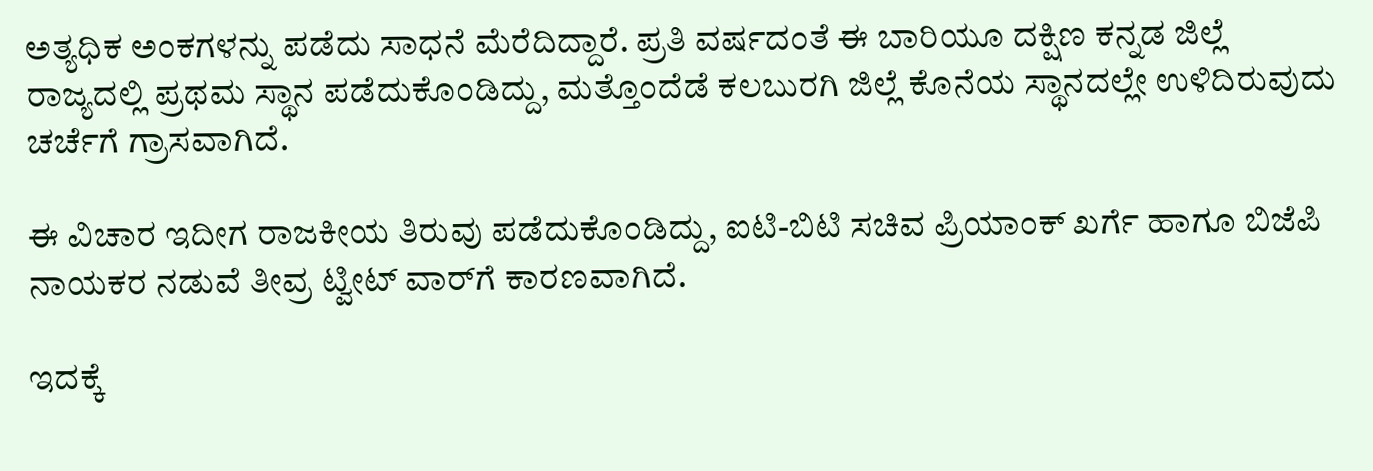ಅತ್ಯಧಿಕ ಅಂಕಗಳನ್ನು ಪಡೆದು ಸಾಧನೆ ಮೆರೆದಿದ್ದಾರೆ. ಪ್ರತಿ ವರ್ಷದಂತೆ ಈ ಬಾರಿಯೂ ದಕ್ಷಿಣ ಕನ್ನಡ ಜಿಲ್ಲೆ ರಾಜ್ಯದಲ್ಲಿ ಪ್ರಥಮ ಸ್ಥಾನ ಪಡೆದುಕೊಂಡಿದ್ದು, ಮತ್ತೊಂದೆಡೆ ಕಲಬುರಗಿ ಜಿಲ್ಲೆ ಕೊನೆಯ ಸ್ಥಾನದಲ್ಲೇ ಉಳಿದಿರುವುದು ಚರ್ಚೆಗೆ ಗ್ರಾಸವಾಗಿದೆ.

ಈ ವಿಚಾರ ಇದೀಗ ರಾಜಕೀಯ ತಿರುವು ಪಡೆದುಕೊಂಡಿದ್ದು, ಐಟಿ-ಬಿಟಿ ಸಚಿವ ಪ್ರಿಯಾಂಕ್ ಖರ್ಗೆ ಹಾಗೂ ಬಿಜೆಪಿ ನಾಯಕರ ನಡುವೆ ತೀವ್ರ ಟ್ವೀಟ್ ವಾರ್‌ಗೆ ಕಾರಣವಾಗಿದೆ.

ಇದಕ್ಕೆ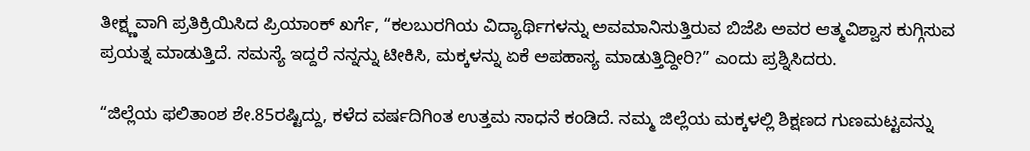ತೀಕ್ಷ್ಣವಾಗಿ ಪ್ರತಿಕ್ರಿಯಿಸಿದ ಪ್ರಿಯಾಂಕ್ ಖರ್ಗೆ, “ಕಲಬುರಗಿಯ ವಿದ್ಯಾರ್ಥಿಗಳನ್ನು ಅವಮಾನಿಸುತ್ತಿರುವ ಬಿಜೆಪಿ ಅವರ ಆತ್ಮವಿಶ್ವಾಸ ಕುಗ್ಗಿಸುವ ಪ್ರಯತ್ನ ಮಾಡುತ್ತಿದೆ. ಸಮಸ್ಯೆ ಇದ್ದರೆ ನನ್ನನ್ನು ಟೀಕಿಸಿ, ಮಕ್ಕಳನ್ನು ಏಕೆ ಅಪಹಾಸ್ಯ ಮಾಡುತ್ತಿದ್ದೀರಿ?” ಎಂದು ಪ್ರಶ್ನಿಸಿದರು.

“ಜಿಲ್ಲೆಯ ಫಲಿತಾಂಶ ಶೇ.85ರಷ್ಟಿದ್ದು, ಕಳೆದ ವರ್ಷದಿಗಿಂತ ಉತ್ತಮ ಸಾಧನೆ ಕಂಡಿದೆ. ನಮ್ಮ ಜಿಲ್ಲೆಯ ಮಕ್ಕಳಲ್ಲಿ ಶಿಕ್ಷಣದ ಗುಣಮಟ್ಟವನ್ನು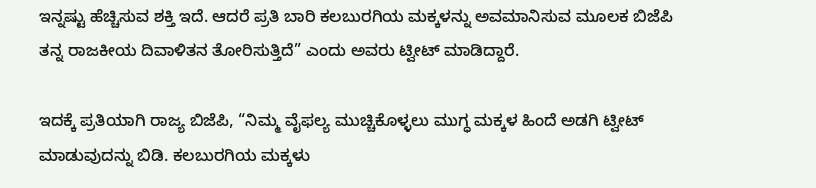ಇನ್ನಷ್ಟು ಹೆಚ್ಚಿಸುವ ಶಕ್ತಿ ಇದೆ. ಆದರೆ ಪ್ರತಿ ಬಾರಿ ಕಲಬುರಗಿಯ ಮಕ್ಕಳನ್ನು ಅವಮಾನಿಸುವ ಮೂಲಕ ಬಿಜೆಪಿ ತನ್ನ ರಾಜಕೀಯ ದಿವಾಳಿತನ ತೋರಿಸುತ್ತಿದೆ” ಎಂದು ಅವರು ಟ್ವೀಟ್ ಮಾಡಿದ್ದಾರೆ.

ಇದಕ್ಕೆ ಪ್ರತಿಯಾಗಿ ರಾಜ್ಯ ಬಿಜೆಪಿ, “ನಿಮ್ಮ ವೈಫಲ್ಯ ಮುಚ್ಚಿಕೊಳ್ಳಲು ಮುಗ್ಧ ಮಕ್ಕಳ ಹಿಂದೆ ಅಡಗಿ ಟ್ವೀಟ್ ಮಾಡುವುದನ್ನು ಬಿಡಿ. ಕಲಬುರಗಿಯ ಮಕ್ಕಳು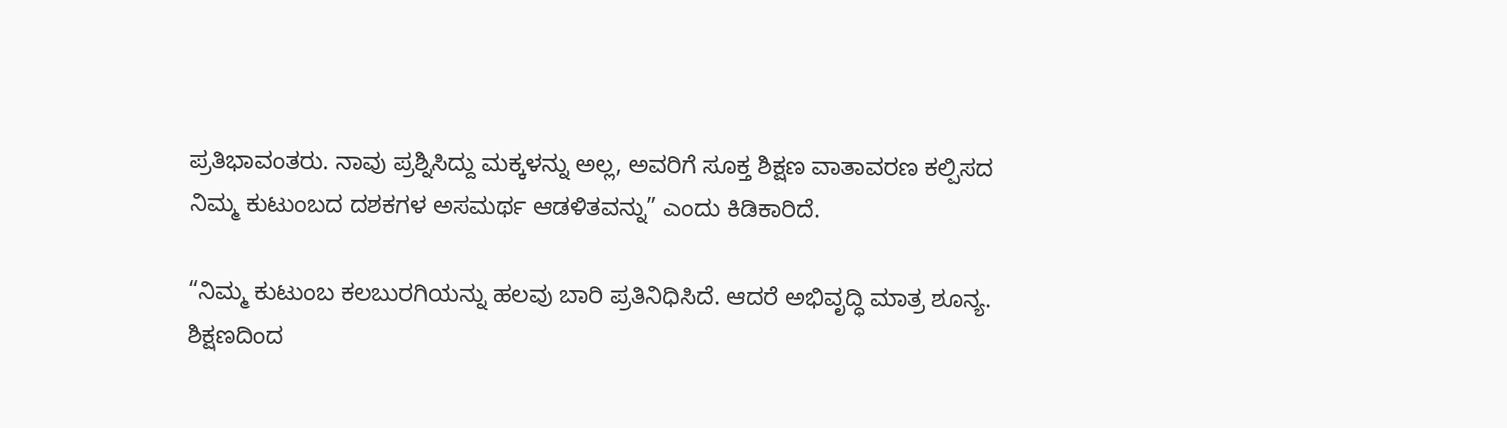ಪ್ರತಿಭಾವಂತರು. ನಾವು ಪ್ರಶ್ನಿಸಿದ್ದು ಮಕ್ಕಳನ್ನು ಅಲ್ಲ, ಅವರಿಗೆ ಸೂಕ್ತ ಶಿಕ್ಷಣ ವಾತಾವರಣ ಕಲ್ಪಿಸದ ನಿಮ್ಮ ಕುಟುಂಬದ ದಶಕಗಳ ಅಸಮರ್ಥ ಆಡಳಿತವನ್ನು” ಎಂದು ಕಿಡಿಕಾರಿದೆ.

“ನಿಮ್ಮ ಕುಟುಂಬ ಕಲಬುರಗಿಯನ್ನು ಹಲವು ಬಾರಿ ಪ್ರತಿನಿಧಿಸಿದೆ. ಆದರೆ ಅಭಿವೃದ್ಧಿ ಮಾತ್ರ ಶೂನ್ಯ. ಶಿಕ್ಷಣದಿಂದ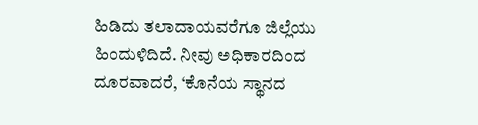ಹಿಡಿದು ತಲಾದಾಯವರೆಗೂ ಜಿಲ್ಲೆಯು ಹಿಂದುಳಿದಿದೆ. ನೀವು ಅಧಿಕಾರದಿಂದ ದೂರವಾದರೆ, ‘ಕೊನೆಯ ಸ್ಥಾನದ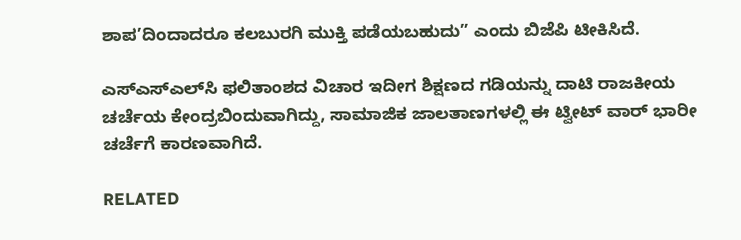ಶಾಪ’ದಿಂದಾದರೂ ಕಲಬುರಗಿ ಮುಕ್ತಿ ಪಡೆಯಬಹುದು” ಎಂದು ಬಿಜೆಪಿ ಟೀಕಿಸಿದೆ.

ಎಸ್‌ಎಸ್‌ಎಲ್‌ಸಿ ಫಲಿತಾಂಶದ ವಿಚಾರ ಇದೀಗ ಶಿಕ್ಷಣದ ಗಡಿಯನ್ನು ದಾಟಿ ರಾಜಕೀಯ ಚರ್ಚೆಯ ಕೇಂದ್ರಬಿಂದುವಾಗಿದ್ದು, ಸಾಮಾಜಿಕ ಜಾಲತಾಣಗಳಲ್ಲಿ ಈ ಟ್ವೀಟ್ ವಾರ್ ಭಾರೀ ಚರ್ಚೆಗೆ ಕಾರಣವಾಗಿದೆ.

RELATED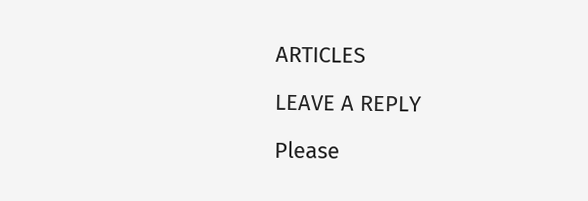ARTICLES

LEAVE A REPLY

Please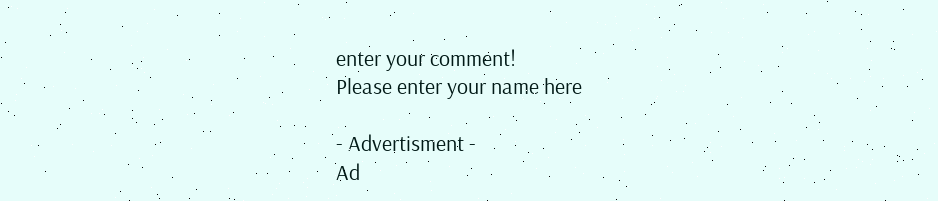enter your comment!
Please enter your name here

- Advertisment -
Ad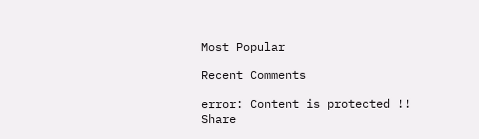Most Popular

Recent Comments

error: Content is protected !!
Share